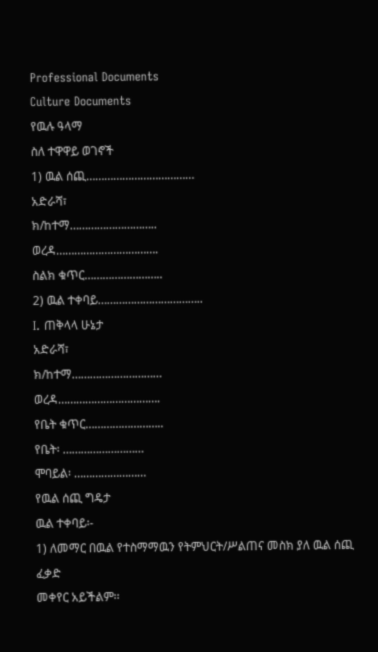Professional Documents
Culture Documents
የዉሉ ዓላማ
ስለ ተዋዋይ ወገኖች
1) ዉል ሰጪ………………………………
አድራሻ፣
ክ/ከተማ………………………..
ወረዳ…………………………….
ስልክ ቁጥር……………………..
2) ዉል ተቀባይ……………………………..
I. ጠቅላላ ሁኔታ
አድራሻ፣
ክ/ከተማ…………………………
ወረዳ…………………………….
የቤት ቁጥር……………………..
የቤት፡ ………………………
ሞባይል፡ ……………………
የዉል ሰጪ ግዴታ
ዉል ተቀባይ፡-
1) ለመማር በዉል የተስማማዉን የትምህርት/ሥልጠና መስክ ያለ ዉል ሰጪ ፈቃድ
መቀየር አይችልም፡፡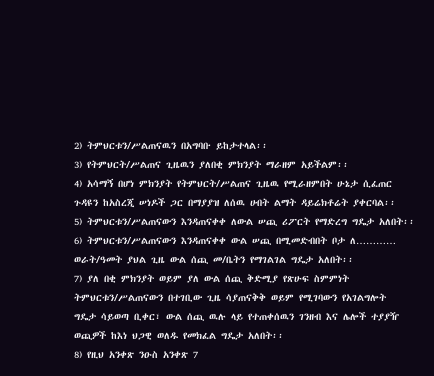2) ትምህርቱን/ሥልጠናዉን በአግባቡ ይከታተላል፡፡
3) የትምህርት/ሥልጠና ጊዜዉን ያለበቂ ምክንያት ማራዘም አይችልም፡፡
4) አሳማኝ በሆነ ምክንያት የትምህርት/ሥልጠና ጊዜዉ የሚራዘምበት ሁኔታ ሲፈጠር
ጉዳዩን ከአስረጂ ሠነዶች ጋር በማያያዝ ለሰዉ ሀብት ልማት ዳይሬክቶሬት ያቀርባል፡፡
5) ትምህርቱን/ሥልጠናውን እንዳጠናቀቀ ለውል ሠጪ ሪፖርት የማድረግ ግዴታ አለበት፡፡
6) ትምህርቱን/ሥልጠናውን እንዳጠናቀቀ ውል ሠጪ በሚመድብበት ቦታ ለ…………
ወራት/ዓመት ያህል ጊዜ ውል ሰጪ መ/ቤትን የማገልገል ግዴታ አለበት፡፡
7) ያለ በቂ ምክንያት ወይም ያለ ውል ሰጪ ቅድሚያ የጽሁፍ ስምምነት
ትምህርቱን/ሥልጠናውን በተገቢው ጊዜ ሳያጠናቅቅ ወይም የሚገባውን የአገልግሎት
ግዴታ ሳይወጣ ቢቀር፣ ውል ሰጪ ዉሉ ላይ የተጠቀሰዉን ገንዘብ እና ሌሎች ተያያዥ
ወጪዎች ከእነ ህጋዊ ወለዱ የመክፈል ግዴታ አለበት፡፡
8) የዚህ አንቀጽ ንዑስ አንቀጽ 7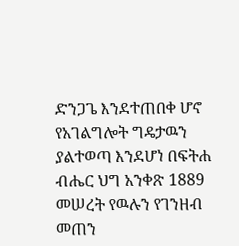ድንጋጌ እንደተጠበቀ ሆኖ የአገልግሎት ግዴታዉን
ያልተወጣ እንደሆነ በፍትሐ ብሔር ህግ አንቀጽ 1889 መሠረት የዉሉን የገንዘብ
መጠን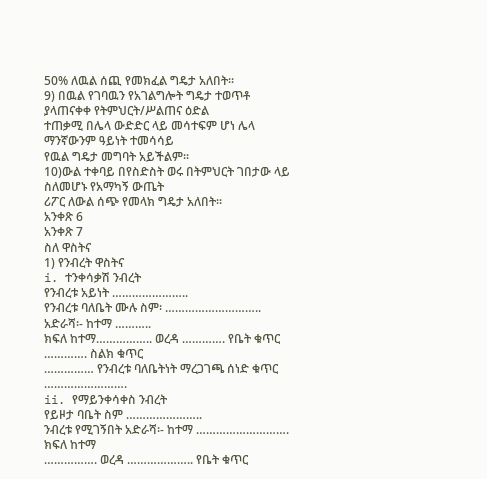50% ለዉል ሰጪ የመክፈል ግዴታ አለበት፡፡
9) በዉል የገባዉን የአገልግሎት ግዴታ ተወጥቶ ያላጠናቀቀ የትምህርት/ሥልጠና ዕድል
ተጠቃሚ በሌላ ውድድር ላይ መሳተፍም ሆነ ሌላ ማንኛውንም ዓይነት ተመሳሳይ
የዉል ግዴታ መግባት አይችልም፡፡
10)ውል ተቀባይ በየስድስት ወሩ በትምህርት ገበታው ላይ ስለመሆኑ የአማካኝ ውጤት
ሪፖር ለውል ሰጭ የመላክ ግዴታ አለበት፡፡
አንቀጽ 6
አንቀጽ 7
ስለ ዋስትና
1) የንብረት ዋስትና
i. ተንቀሳቃሽ ንብረት
የንብረቱ አይነት …………………..
የንብረቱ ባለቤት ሙሉ ስም፡ ……………………….. አድራሻ፡- ከተማ ………..
ክፍለ ከተማ…………….. ወረዳ …………. የቤት ቁጥር …………. ስልክ ቁጥር
…………… የንብረቱ ባለቤትነት ማረጋገጫ ሰነድ ቁጥር …………………….
ii. የማይንቀሳቀስ ንብረት
የይዞታ ባቤት ስም …………………..
ንብረቱ የሚገኝበት አድራሻ፡- ከተማ ………………………. ክፍለ ከተማ
……………. ወረዳ ……………….. የቤት ቁጥር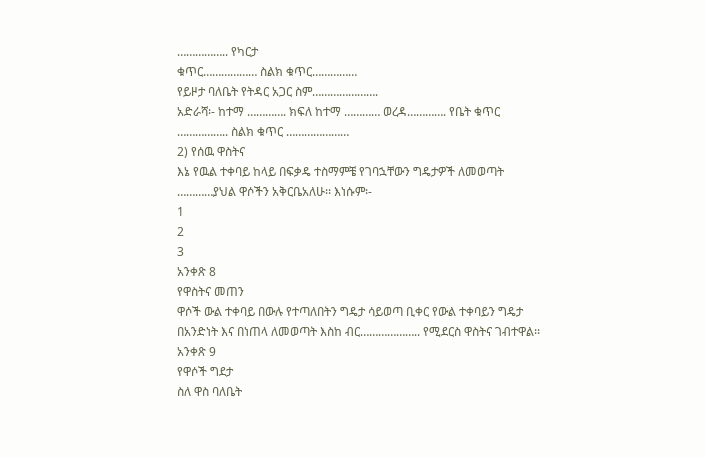…………….. የካርታ
ቁጥር……………… ስልክ ቁጥር……………
የይዞታ ባለቤት የትዳር አጋር ስም………………….
አድራሻ፡- ከተማ …………. ክፍለ ከተማ ………… ወረዳ…………. የቤት ቁጥር
…………….. ስልክ ቁጥር …………………
2) የሰዉ ዋስትና
እኔ የዉል ተቀባይ ከላይ በፍቃዴ ተስማምቼ የገባኋቸውን ግዴታዎች ለመወጣት
…………ያህል ዋሶችን አቅርቤአለሁ፡፡ እነሱም፡-
1
2
3
አንቀጽ 8
የዋስትና መጠን
ዋሶች ውል ተቀባይ በውሉ የተጣለበትን ግዴታ ሳይወጣ ቢቀር የውል ተቀባይን ግዴታ
በአንድነት እና በነጠላ ለመወጣት እስከ ብር……………….. የሚደርስ ዋስትና ገብተዋል፡፡
አንቀጽ 9
የዋሶች ግደታ
ስለ ዋስ ባለቤት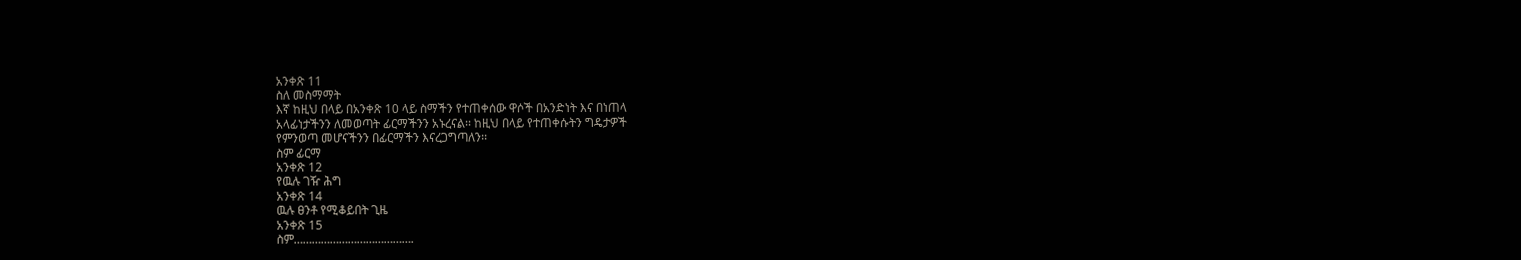አንቀጽ 11
ስለ መስማማት
እኛ ከዚህ በላይ በአንቀጽ 10 ላይ ስማችን የተጠቀሰው ዋሶች በአንድነት እና በነጠላ
አላፊነታችንን ለመወጣት ፊርማችንን አኑረናል፡፡ ከዚህ በላይ የተጠቀሱትን ግዴታዎች
የምንወጣ መሆናችንን በፊርማችን እናረጋግጣለን፡፡
ስም ፊርማ
አንቀጽ 12
የዉሉ ገዥ ሕግ
አንቀጽ 14
ዉሉ ፀንቶ የሚቆይበት ጊዜ
አንቀጽ 15
ስም………………………………….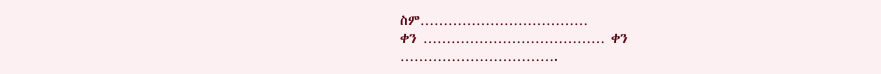ስም………………………………
ቀን ………………………………… ቀን …………………………….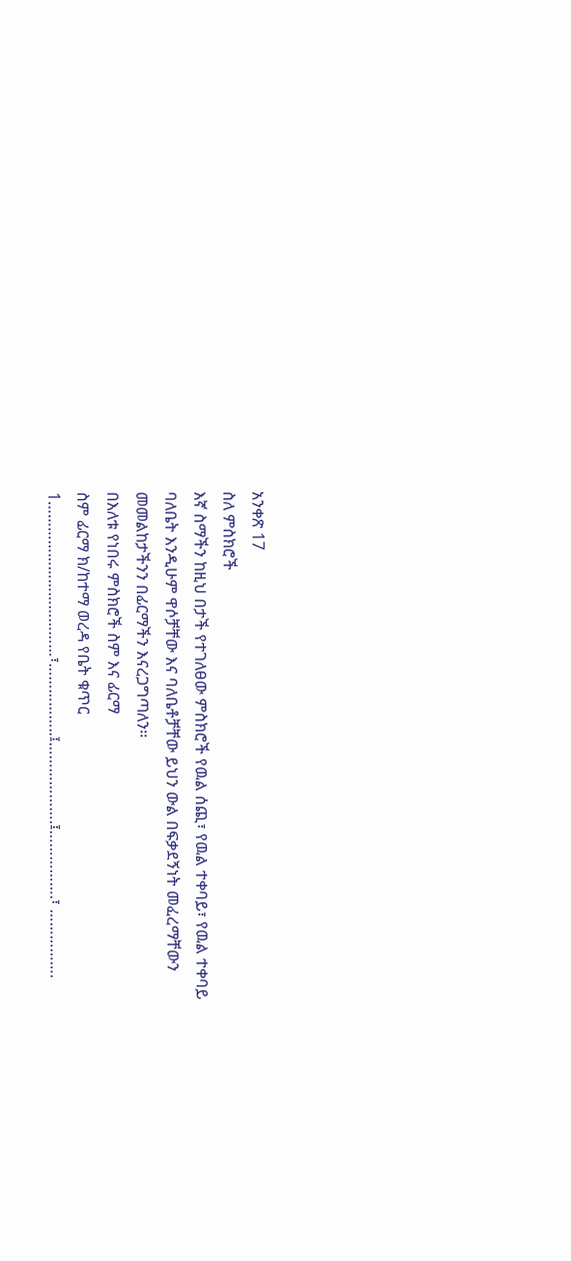አንቀጽ 17
ስለ ምስክሮች
እኛ ስማችን ከዚህ በታች የተገለፀው ምስክሮች የዉል ሰጪ፣ የዉል ተቀባይ፣ የዉል ተቀባይ
ባለቤት እንዲሁም ዋሶቻቸው እና ባለቤቶቻቸው ይህን ውል በፍቃደኝነት መፈረማቸውን
መመልከታችንን በፊርማችን እናረጋግጣለን፡፡
በእለቱ የነበሩ ምስክሮች ስም እና ፊርማ
ስም ፊርማ ክ/ከተማ ወረዳ የቤት ቁጥር
1………………………………፣……………..፤……………….፤…………….፣ …………….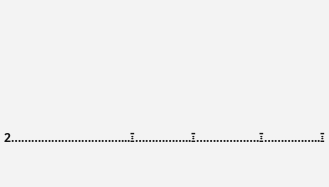2……………………………...፤……………..፤……………….፤……………..፤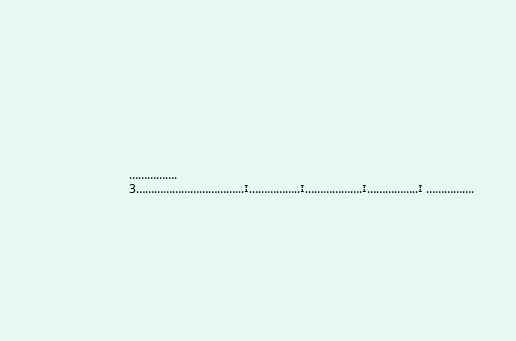…………….
3……………………………...፤……………..፤……………….፤……………..፤ …………….